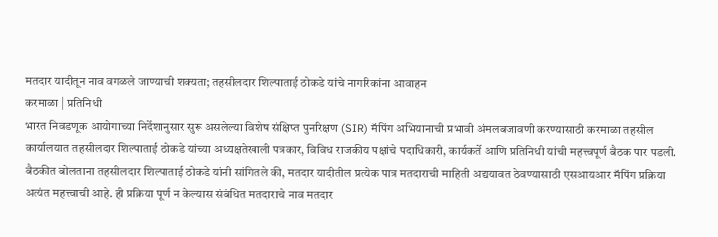मतदार यादीतून नाव वगळले जाण्याची शक्यता; तहसीलदार शिल्पाताई ठोकडे यांचे नागरिकांना आवाहन
करमाळा | प्रतिनिधी
भारत निवडणूक आयोगाच्या निर्देशानुसार सुरू असलेल्या विशेष संक्षिप्त पुनरिक्षण (SIR) मॅपिंग अभियानाची प्रभावी अंमलबजावणी करण्यासाठी करमाळा तहसील कार्यालयात तहसीलदार शिल्पाताई ठोकडे यांच्या अध्यक्षतेखाली पत्रकार, विविध राजकीय पक्षांचे पदाधिकारी, कार्यकर्ते आणि प्रतिनिधी यांची महत्त्वपूर्ण बैठक पार पडली.
बैठकीत बोलताना तहसीलदार शिल्पाताई ठोकडे यांनी सांगितले की, मतदार यादीतील प्रत्येक पात्र मतदाराची माहिती अद्ययावत ठेवण्यासाठी एसआयआर मॅपिंग प्रक्रिया अत्यंत महत्त्वाची आहे. ही प्रक्रिया पूर्ण न केल्यास संबंधित मतदाराचे नाव मतदार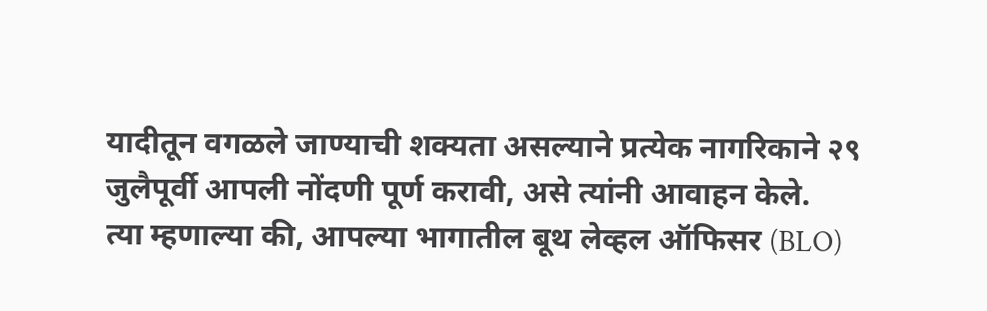यादीतून वगळले जाण्याची शक्यता असल्याने प्रत्येक नागरिकाने २९ जुलैपूर्वी आपली नोंदणी पूर्ण करावी, असे त्यांनी आवाहन केले.
त्या म्हणाल्या की, आपल्या भागातील बूथ लेव्हल ऑफिसर (BLO)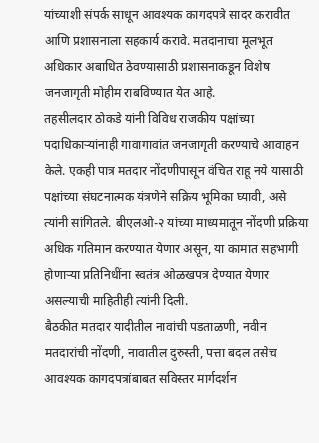यांच्याशी संपर्क साधून आवश्यक कागदपत्रे सादर करावीत आणि प्रशासनाला सहकार्य करावे. मतदानाचा मूलभूत अधिकार अबाधित ठेवण्यासाठी प्रशासनाकडून विशेष जनजागृती मोहीम राबविण्यात येत आहे.
तहसीलदार ठोकडे यांनी विविध राजकीय पक्षांच्या पदाधिकाऱ्यांनाही गावागावांत जनजागृती करण्याचे आवाहन केले. एकही पात्र मतदार नोंदणीपासून वंचित राहू नये यासाठी पक्षांच्या संघटनात्मक यंत्रणेने सक्रिय भूमिका घ्यावी, असे त्यांनी सांगितले. बीएलओ-२ यांच्या माध्यमातून नोंदणी प्रक्रिया अधिक गतिमान करण्यात येणार असून, या कामात सहभागी होणाऱ्या प्रतिनिधींना स्वतंत्र ओळखपत्र देण्यात येणार असल्याची माहितीही त्यांनी दिली.
बैठकीत मतदार यादीतील नावांची पडताळणी, नवीन मतदारांची नोंदणी, नावातील दुरुस्ती, पत्ता बदल तसेच आवश्यक कागदपत्रांबाबत सविस्तर मार्गदर्शन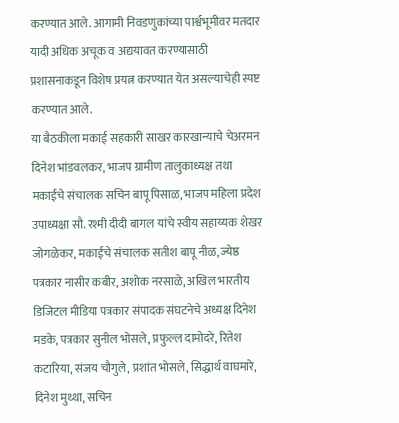करण्यात आले. आगामी निवडणुकांच्या पार्श्वभूमीवर मतदार यादी अधिक अचूक व अद्ययावत करण्यासाठी प्रशासनाकडून विशेष प्रयत्न करण्यात येत असल्याचेही स्पष्ट करण्यात आले.
या बैठकीला मकाई सहकारी साखर कारखान्याचे चेअरमन दिनेश भांडवलकर, भाजप ग्रामीण तालुकाध्यक्ष तथा मकाईचे संचालक सचिन बापू पिसाळ, भाजप महिला प्रदेश उपाध्यक्षा सौ. रश्मी दीदी बागल यांचे स्वीय सहाय्यक शेखर जोगळेकर, मकाईचे संचालक सतीश बापू नीळ, ज्येष्ठ पत्रकार नासीर कबीर, अशोक नरसाळे, अखिल भारतीय डिजिटल मीडिया पत्रकार संपादक संघटनेचे अध्यक्ष दिनेश मडके, पत्रकार सुनील भोसले, प्रफुल्ल दामोदरे, रितेश कटारिया, संजय चौगुले, प्रशांत भोसले, सिद्धार्थ वाघमारे, दिनेश मुथ्था, सचिन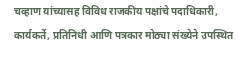चव्हाण यांच्यासह विविध राजकीय पक्षांचे पदाधिकारी, कार्यकर्ते, प्रतिनिधी आणि पत्रकार मोठ्या संख्येने उपस्थित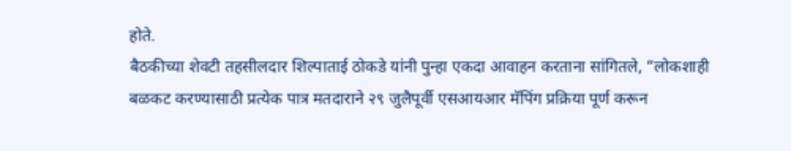होते.
बैठकीच्या शेवटी तहसीलदार शिल्पाताई ठोकडे यांनी पुन्हा एकदा आवाहन करताना सांगितले, “लोकशाही बळकट करण्यासाठी प्रत्येक पात्र मतदाराने २९ जुलैपूर्वी एसआयआर मॅपिंग प्रक्रिया पूर्ण करून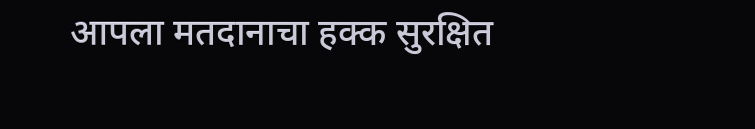आपला मतदानाचा हक्क सुरक्षित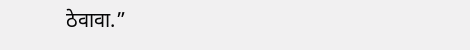ठेवावा.”